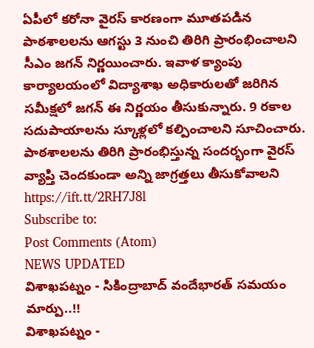ఏపీలో కరోనా వైరస్ కారణంగా మూతపడిన పాఠశాలలను ఆగస్టు 3 నుంచి తిరిగి ప్రారంభించాలని సీఎం జగన్ నిర్ణయించారు. ఇవాళ క్యాంపు కార్యాలయంలో విద్యాశాఖ అధికారులతో జరిగిన సమీక్షలో జగన్ ఈ నిర్ణయం తీసుకున్నారు. 9 రకాల సదుపాయాలను స్కూళ్లలో కల్పించాలని సూచించారు. పాఠశాలలను తిరిగి ప్రారంభిస్తున్న సందర్భంగా వైరస్ వ్యాప్తి చెందకుండా అన్ని జాగ్రత్తలు తీసుకోవాలని
https://ift.tt/2RH7J8l
Subscribe to:
Post Comments (Atom)
NEWS UPDATED
విశాఖపట్నం - సికింద్రాబాద్ వందేభారత్ సమయం మార్పు..!!
విశాఖపట్నం -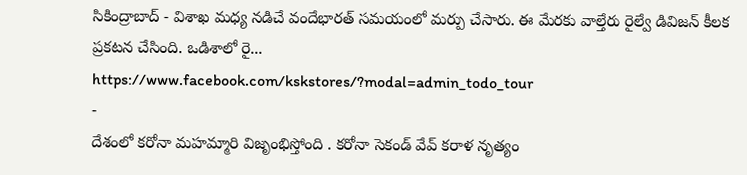సికింద్రాబాద్ - విశాఖ మధ్య నడిచే వందేభారత్ సమయంలో మర్పు చేసారు. ఈ మేరకు వాల్తేరు రైల్వే డివిజన్ కీలక ప్రకటన చేసింది. ఒడిశాలో రై...
https://www.facebook.com/kskstores/?modal=admin_todo_tour
-
దేశంలో కరోనా మహమ్మారి విజృంభిస్తోంది . కరోనా సెకండ్ వేవ్ కరాళ నృత్యం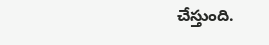చేస్తుంది.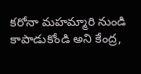కరోనా మహమ్మారి నుండి కాపాడుకోండి అని కేంద్ర,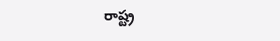రాష్ట్ర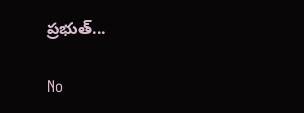ప్రభుత్...

No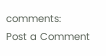comments:
Post a Comment